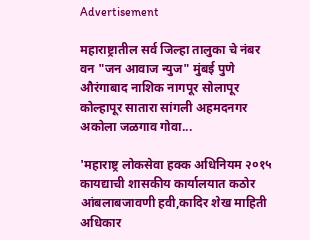Advertisement

महाराष्ट्रातील सर्व जिल्हा तालुका चे नंबर वन "जन आवाज न्युज" मुंबई पुणे औरंगाबाद नाशिक नागपूर सोलापूर कोल्हापूर सातारा सांगली अहमदनगर अकोला जळगाव गोवा...

'महाराष्ट्र लोकसेवा हक्क अधिनियम २०१५ कायद्याची शासकीय कार्यालयात कठोर आंबलाबजावणी हवी,कादिर शेख माहिती अधिकार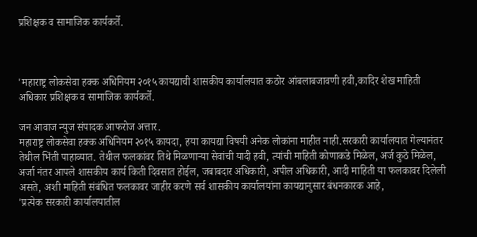प्रशिक्षक व सामाजिक कार्यकर्ते.



'महाराष्ट्र लोकसेवा हक्क अधिनियम २०१५ कायद्याची शासकीय कार्यालयात कठोर आंबलाबजावणी हवी,कादिर शेख माहिती अधिकार प्रशिक्षक व सामाजिक कार्यकर्ते.

जन आवाज न्युज संपादक आफरोज अत्तार.
महाराष्ट्र लोकसेवा हक्क अधिनियम २०१५ कायदा, हया कायद्या विषयी अनेक लोकांना माहीत नाही.सरकारी कार्यालयात गेल्यानंतर तेथील भिंती पाहाव्यात. तेथील फलकांवर तिथे मिळणाऱ्या सेवांची यादी हवी, त्यांची माहिती कोणाकडे मिळेल, अर्ज कुठे मिळेल, अर्जा नंतर आपले शासकीय कार्य किती दिवसात होईल, जबाबदार अधिकारी, अपील अधिकारी, आदी माहिती या फलकावर दिलेली असते, अशी माहिती संबंधित फलकावर जाहीर करणे सर्व शासकीय कार्यालयांना कायद्यानुसार बंधनकारक आहे,
'प्रत्येक सरकारी कार्यालयातील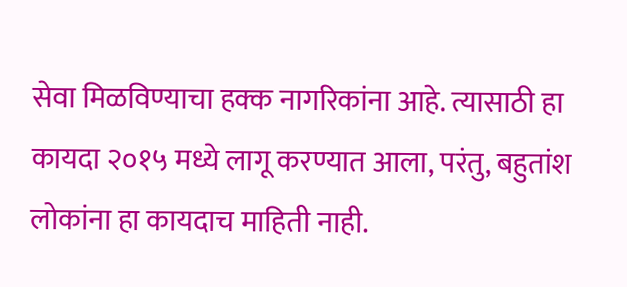सेवा मिळविण्याचा हक्क नागरिकांना आहे. त्यासाठी हा कायदा २०१५ मध्ये लागू करण्यात आला, परंतु, बहुतांश लोकांना हा कायदाच माहिती नाही.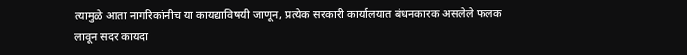त्यामुळे आता नागरिकांनीच या कायद्याविषयी जाणून, प्रत्येक सरकारी कार्यालयात बंधनकारक असलेले फलक लावून सदर कायदा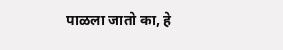पाळला जातो का, हे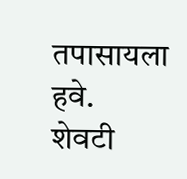तपासायला हवे.
शेवटी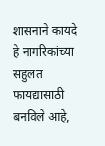शासनाने कायदे हे नागरिकांच्या सहुलत फायद्यासाठी बनविले आहे,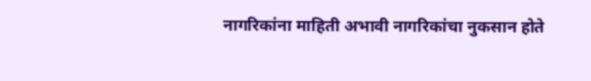नागरिकांना माहिती अभावी नागरिकांचा नुकसान होते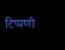टिप्पणी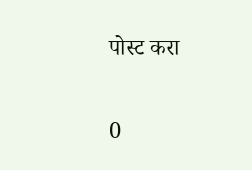पोस्ट करा

0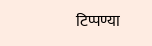टिप्पण्या